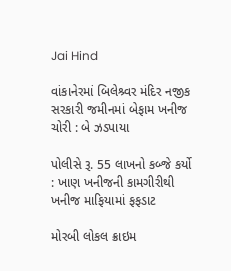Jai Hind

વાંકાનેરમાં બિલેશ્ર્વર મંદિર નજીક સરકારી જમીનમાં બેફામ ખનીજ ચોરી : બે ઝડપાયા

પોલીસે રૂ. 55 લાખનો કબ્જે કર્યો : ખાણ ખનીજની કામગીરીથી ખનીજ માફિયામાં ફફડાટ

મોરબી લોકલ ક્રાઇમ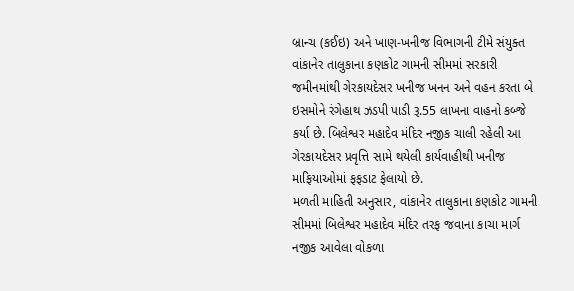બ્રાન્ચ (કઈઇ) અને ખાણ-ખનીજ વિભાગની ટીમે સંયુક્ત વાંકાનેર તાલુકાના કણકોટ ગામની સીમમાં સરકારી જમીનમાંથી ગેરકાયદેસર ખનીજ ખનન અને વહન કરતા બે ઇસમોને રંગેહાથ ઝડપી પાડી રૂ.55 લાખના વાહનો કબ્જે કર્યા છે. બિલેશ્વર મહાદેવ મંદિર નજીક ચાલી રહેલી આ ગેરકાયદેસર પ્રવૃત્તિ સામે થયેલી કાર્યવાહીથી ખનીજ માફિયાઓમાં ફફડાટ ફેલાયો છે.
મળતી માહિતી અનુસાર, વાંકાનેર તાલુકાના કણકોટ ગામની સીમમાં બિલેશ્વર મહાદેવ મંદિર તરફ જવાના કાચા માર્ગ નજીક આવેલા વોકળા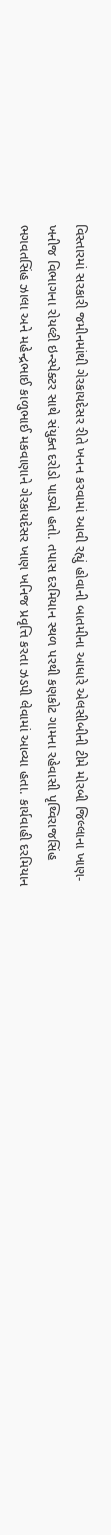વિસ્તારમાં સરકારી જમીનમાંથી ગેરકાયદેસર રીતે ખનન કરવામાં આવી રહ્યું હોવાની બાતમીના આધારે એલસીબીની ટીમે મોરબી જિલ્લાના ખાણ-ખનીજ વિભાગના રોયલ્ટી ઇન્સ્પેક્ટર સાથે સંયુક્ત દરોડો પાડ્યો હતો. તપાસ દરમિયાન સ્થળ પરથી કણકોટ ગામના રહેવાસી પૃથ્વિરાજસિંહ ભગવતસિંહ ઝાલા અને મહેન્દ્રભાઈ કાળુભાઈ મકવાણાને ગેરકાયદેસર ખાણ ખનિજ પ્રવૃત્તિ કરતા ઝડપી લેવામાં આવ્યા હતા. કાર્યવાહી દરમિયાન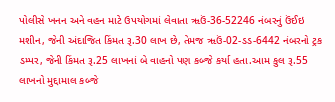પોલીસે ખનન અને વહન માટે ઉપયોગમાં લેવાતા ૠઉં-36-52246 નંબરનું ઉંઈઇ મશીન, જેની અંદાજિત કિંમત રૂ.30 લાખ છે, તેમજ ૠઉં-02-ડડ-6442 નંબરનો ટ્રક ડમ્પર, જેની કિંમત રૂ.25 લાખનાં બે વાહનો પણ કબ્જે કર્યા હતા.આમ કુલ રૂ.55 લાખનો મુદ્દામાલ કબ્જે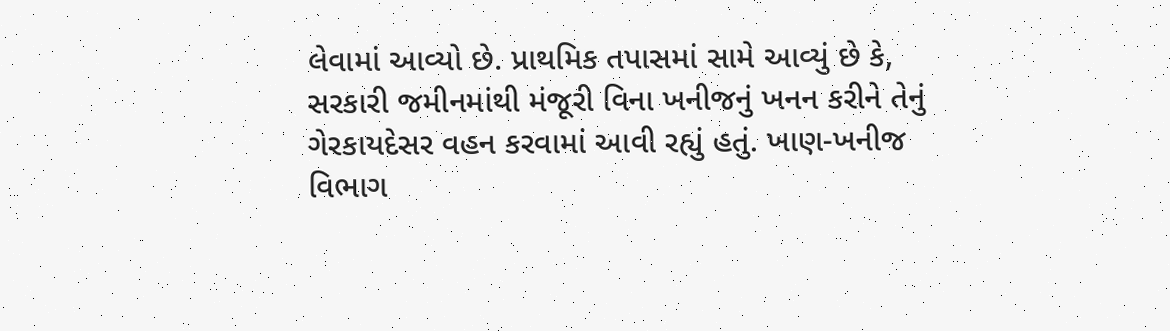લેવામાં આવ્યો છે. પ્રાથમિક તપાસમાં સામે આવ્યું છે કે, સરકારી જમીનમાંથી મંજૂરી વિના ખનીજનું ખનન કરીને તેનું ગેરકાયદેસર વહન કરવામાં આવી રહ્યું હતું. ખાણ-ખનીજ વિભાગ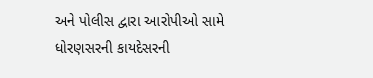અને પોલીસ દ્વારા આરોપીઓ સામે ધોરણસરની કાયદેસરની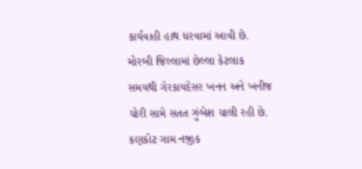કાર્યવાહી હાથ ધરવામાં આવી છે. મોરબી જિલ્લામાં છેલ્લા કેટલાક સમયથી ગેરકાયદેસર ખનન અને ખનીજ ચોરી સામે સતત ઝુંબેશ ચાલી રહી છે. કણકોટ ગામ નજીક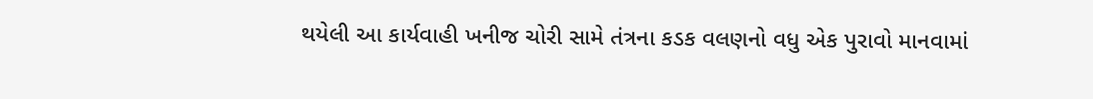થયેલી આ કાર્યવાહી ખનીજ ચોરી સામે તંત્રના કડક વલણનો વધુ એક પુરાવો માનવામાં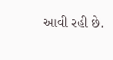આવી રહી છે.